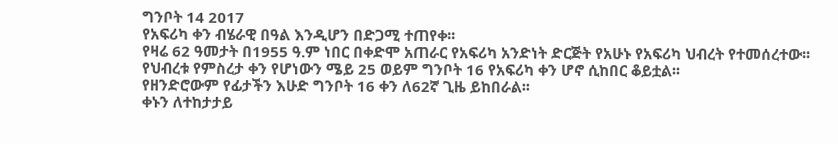ግንቦት 14 2017
የአፍሪካ ቀን ብሄራዊ በዓል እንዲሆን በድጋሚ ተጠየቀ፡፡
የዛሬ 62 ዓመታት በ1955 ዓ.ም ነበር በቀድሞ አጠራር የአፍሪካ አንድነት ድርጅት የአሁኑ የአፍሪካ ህብረት የተመሰረተው፡፡
የህብረቱ የምስረታ ቀን የሆነውን ሜይ 25 ወይም ግንቦት 16 የአፍሪካ ቀን ሆኖ ሲከበር ቆይቷል፡፡
የዘንድሮውም የፊታችን እሁድ ግንቦት 16 ቀን ለ62ኛ ጊዜ ይከበራል፡፡
ቀኑን ለተከታታይ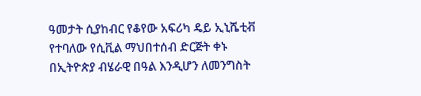ዓመታት ሲያከብር የቆየው አፍሪካ ዴይ ኢኒሼቲቭ የተባለው የሲቪል ማህበተሰብ ድርጅት ቀኑ በኢትዮጵያ ብሄራዊ በዓል እንዲሆን ለመንግስት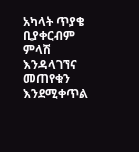አካላት ጥያቄ ቢያቀርብም ምላሽ እንዳላገኘና መጠየቁን እንደሚቀጥል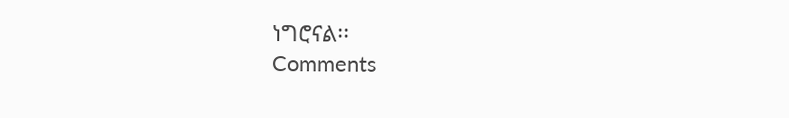ነግሮናል፡፡
Comments